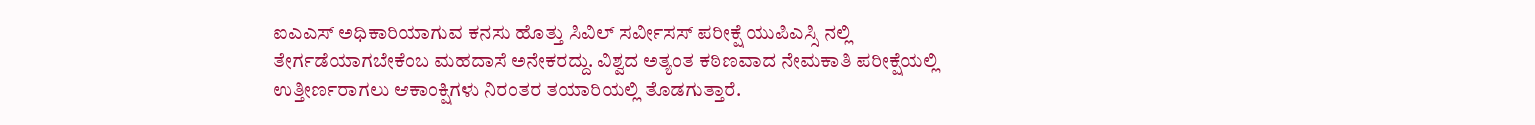ಐಎಎಸ್ ಅಧಿಕಾರಿಯಾಗುವ ಕನಸು ಹೊತ್ತು ಸಿವಿಲ್ ಸರ್ವೀಸಸ್ ಪರೀಕ್ಷೆ ಯುಪಿಎಸ್ಸಿ ನಲ್ಲಿ ತೇರ್ಗಡೆಯಾಗಬೇಕೆಂಬ ಮಹದಾಸೆ ಅನೇಕರದ್ದು. ವಿಶ್ವದ ಅತ್ಯಂತ ಕಠಿಣವಾದ ನೇಮಕಾತಿ ಪರೀಕ್ಷೆಯಲ್ಲಿ ಉತ್ತೀರ್ಣರಾಗಲು ಆಕಾಂಕ್ಷಿಗಳು ನಿರಂತರ ತಯಾರಿಯಲ್ಲಿ ತೊಡಗುತ್ತಾರೆ.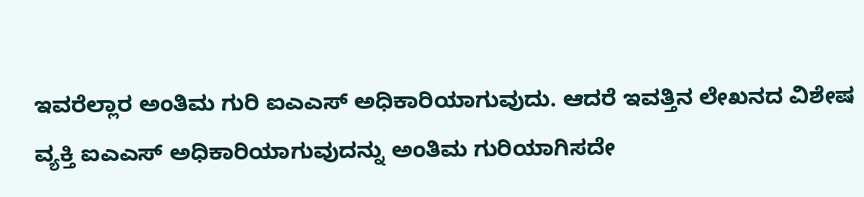ಇವರೆಲ್ಲಾರ ಅಂತಿಮ ಗುರಿ ಐಎಎಸ್ ಅಧಿಕಾರಿಯಾಗುವುದು. ಆದರೆ ಇವತ್ತಿನ ಲೇಖನದ ವಿಶೇಷ ವ್ಯಕ್ತಿ ಐಎಎಸ್ ಅಧಿಕಾರಿಯಾಗುವುದನ್ನು ಅಂತಿಮ ಗುರಿಯಾಗಿಸದೇ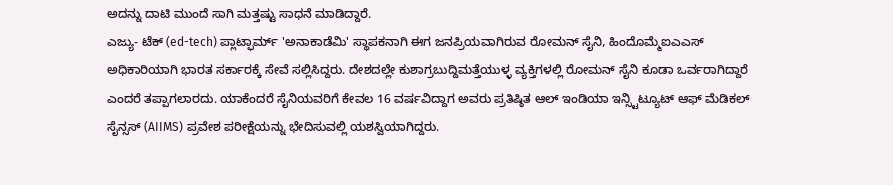ಅದನ್ನು ದಾಟಿ ಮುಂದೆ ಸಾಗಿ ಮತ್ತಷ್ಟು ಸಾಧನೆ ಮಾಡಿದ್ದಾರೆ.
ಎಜ್ಯು- ಟೆಕ್ (ed-tech) ಪ್ಲಾಟ್ಫಾರ್ಮ್ 'ಅನಾಕಾಡೆಮಿ' ಸ್ಥಾಪಕನಾಗಿ ಈಗ ಜನಪ್ರಿಯವಾಗಿರುವ ರೋಮನ್ ಸೈನಿ, ಹಿಂದೊಮ್ಮೆಐಎಎಸ್ ಅಧಿಕಾರಿಯಾಗಿ ಭಾರತ ಸರ್ಕಾರಕ್ಕೆ ಸೇವೆ ಸಲ್ಲಿಸಿದ್ದರು. ದೇಶದಲ್ಲೇ ಕುಶಾಗ್ರಬುದ್ದಿಮತ್ತೆಯುಳ್ಳ ವ್ಯಕ್ತಿಗಳಲ್ಲಿ ರೋಮನ್ ಸೈನಿ ಕೂಡಾ ಒರ್ವರಾಗಿದ್ದಾರೆ ಎಂದರೆ ತಪ್ಪಾಗಲಾರದು. ಯಾಕೆಂದರೆ ಸೈನಿಯವರಿಗೆ ಕೇವಲ 16 ವರ್ಷವಿದ್ದಾಗ ಅವರು ಪ್ರತಿಷ್ಠಿತ ಆಲ್ ಇಂಡಿಯಾ ಇನ್ಸ್ಟಿಟ್ಯೂಟ್ ಆಫ್ ಮೆಡಿಕಲ್ ಸೈನ್ಸಸ್ (AIIMS) ಪ್ರವೇಶ ಪರೀಕ್ಷೆಯನ್ನು ಭೇದಿಸುವಲ್ಲಿ ಯಶಸ್ವಿಯಾಗಿದ್ದರು.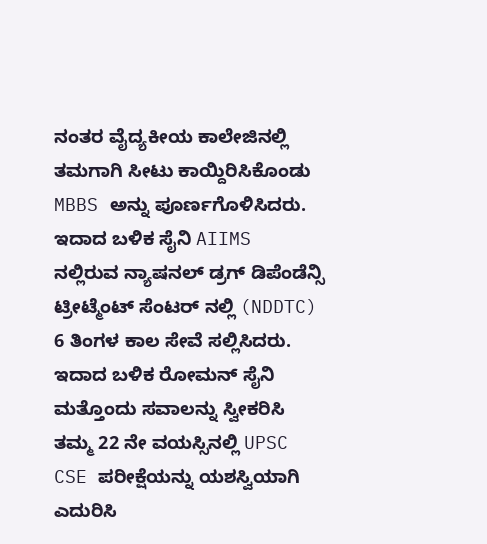ನಂತರ ವೈದ್ಯಕೀಯ ಕಾಲೇಜಿನಲ್ಲಿ ತಮಗಾಗಿ ಸೀಟು ಕಾಯ್ದಿರಿಸಿಕೊಂಡು MBBS ಅನ್ನು ಪೂರ್ಣಗೊಳಿಸಿದರು. ಇದಾದ ಬಳಿಕ ಸೈನಿ AIIMS ನಲ್ಲಿರುವ ನ್ಯಾಷನಲ್ ಡ್ರಗ್ ಡಿಪೆಂಡೆನ್ಸಿ ಟ್ರೀಟ್ಮೆಂಟ್ ಸೆಂಟರ್ ನಲ್ಲಿ (NDDTC) 6 ತಿಂಗಳ ಕಾಲ ಸೇವೆ ಸಲ್ಲಿಸಿದರು. ಇದಾದ ಬಳಿಕ ರೋಮನ್ ಸೈನಿ ಮತ್ತೊಂದು ಸವಾಲನ್ನು ಸ್ವೀಕರಿಸಿ ತಮ್ಮ 22 ನೇ ವಯಸ್ಸಿನಲ್ಲಿ UPSC CSE ಪರೀಕ್ಷೆಯನ್ನು ಯಶಸ್ವಿಯಾಗಿ ಎದುರಿಸಿ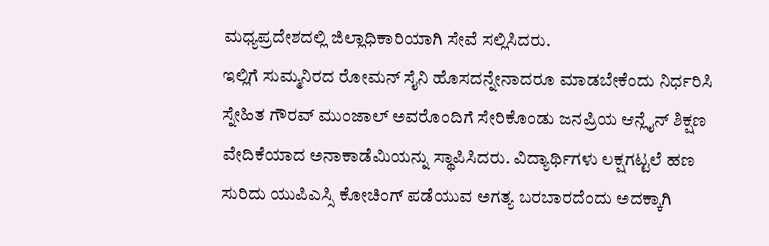ಮಧ್ಯಪ್ರದೇಶದಲ್ಲಿ ಜಿಲ್ಲಾಧಿಕಾರಿಯಾಗಿ ಸೇವೆ ಸಲ್ಲಿಸಿದರು.
ಇಲ್ಲಿಗೆ ಸುಮ್ಮನಿರದ ರೋಮನ್ ಸೈನಿ ಹೊಸದನ್ನೇನಾದರೂ ಮಾಡಬೇಕೆಂದು ನಿರ್ಧರಿಸಿ ಸ್ನೇಹಿತ ಗೌರವ್ ಮುಂಜಾಲ್ ಅವರೊಂದಿಗೆ ಸೇರಿಕೊಂಡು ಜನಪ್ರಿಯ ಆನ್ಲೈನ್ ಶಿಕ್ಷಣ ವೇದಿಕೆಯಾದ ಅನಾಕಾಡೆಮಿಯನ್ನು ಸ್ಥಾಪಿಸಿದರು. ವಿದ್ಯಾರ್ಥಿಗಳು ಲಕ್ಷಗಟ್ಟಲೆ ಹಣ ಸುರಿದು ಯುಪಿಎಸ್ಸಿ ಕೋಚಿಂಗ್ ಪಡೆಯುವ ಅಗತ್ಯ ಬರಬಾರದೆಂದು ಅದಕ್ಕಾಗಿ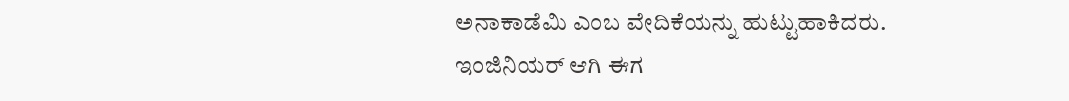ಅನಾಕಾಡೆಮಿ ಎಂಬ ವೇದಿಕೆಯನ್ನು ಹುಟ್ಟುಹಾಕಿದರು.
ಇಂಜಿನಿಯರ್ ಆಗಿ ಈಗ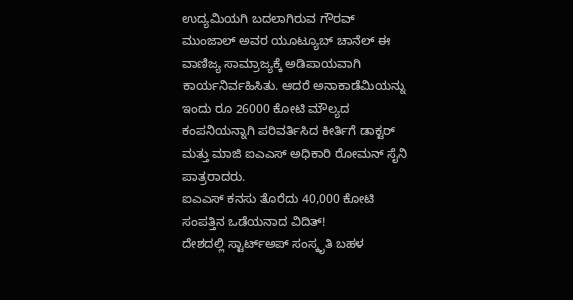ಉದ್ಯಮಿಯಗಿ ಬದಲಾಗಿರುವ ಗೌರವ್ ಮುಂಜಾಲ್ ಅವರ ಯೂಟ್ಯೂಬ್ ಚಾನೆಲ್ ಈ ವಾಣಿಜ್ಯ ಸಾಮ್ರಾಜ್ಯಕ್ಕೆ ಅಡಿಪಾಯವಾಗಿ ಕಾರ್ಯನಿರ್ವಹಿಸಿತು. ಆದರೆ ಅನಾಕಾಡೆಮಿಯನ್ನು ಇಂದು ರೂ 26000 ಕೋಟಿ ಮೌಲ್ಯದ ಕಂಪನಿಯನ್ನಾಗಿ ಪರಿವರ್ತಿಸಿದ ಕೀರ್ತಿಗೆ ಡಾಕ್ಟರ್ ಮತ್ತು ಮಾಜಿ ಐಎಎಸ್ ಅಧಿಕಾರಿ ರೋಮನ್ ಸೈನಿ ಪಾತ್ರರಾದರು.
ಐಎಎಸ್ ಕನಸು ತೊರೆದು 40,000 ಕೋಟಿ ಸಂಪತ್ತಿನ ಒಡೆಯನಾದ ವಿದಿತ್!
ದೇಶದಲ್ಲಿ ಸ್ಟಾರ್ಟ್ಅಪ್ ಸಂಸ್ಕೃತಿ ಬಹಳ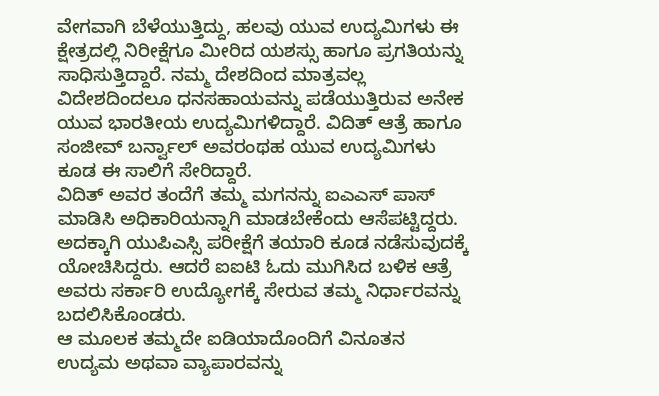ವೇಗವಾಗಿ ಬೆಳೆಯುತ್ತಿದ್ದು, ಹಲವು ಯುವ ಉದ್ಯಮಿಗಳು ಈ ಕ್ಷೇತ್ರದಲ್ಲಿ ನಿರೀಕ್ಷೆಗೂ ಮೀರಿದ ಯಶಸ್ಸು ಹಾಗೂ ಪ್ರಗತಿಯನ್ನು ಸಾಧಿಸುತ್ತಿದ್ದಾರೆ. ನಮ್ಮ ದೇಶದಿಂದ ಮಾತ್ರವಲ್ಲ ವಿದೇಶದಿಂದಲೂ ಧನಸಹಾಯವನ್ನು ಪಡೆಯುತ್ತಿರುವ ಅನೇಕ ಯುವ ಭಾರತೀಯ ಉದ್ಯಮಿಗಳಿದ್ದಾರೆ. ವಿದಿತ್ ಆತ್ರೆ ಹಾಗೂ ಸಂಜೀವ್ ಬರ್ನ್ವಾಲ್ ಅವರಂಥಹ ಯುವ ಉದ್ಯಮಿಗಳು ಕೂಡ ಈ ಸಾಲಿಗೆ ಸೇರಿದ್ದಾರೆ.
ವಿದಿತ್ ಅವರ ತಂದೆಗೆ ತಮ್ಮ ಮಗನನ್ನು ಐಎಎಸ್ ಪಾಸ್ ಮಾಡಿಸಿ ಅಧಿಕಾರಿಯನ್ನಾಗಿ ಮಾಡಬೇಕೆಂದು ಆಸೆಪಟ್ಟಿದ್ದರು. ಅದಕ್ಕಾಗಿ ಯುಪಿಎಸ್ಸಿ ಪರೀಕ್ಷೆಗೆ ತಯಾರಿ ಕೂಡ ನಡೆಸುವುದಕ್ಕೆ ಯೋಚಿಸಿದ್ದರು. ಆದರೆ ಐಐಟಿ ಓದು ಮುಗಿಸಿದ ಬಳಿಕ ಆತ್ರೆ ಅವರು ಸರ್ಕಾರಿ ಉದ್ಯೋಗಕ್ಕೆ ಸೇರುವ ತಮ್ಮ ನಿರ್ಧಾರವನ್ನು ಬದಲಿಸಿಕೊಂಡರು.
ಆ ಮೂಲಕ ತಮ್ಮದೇ ಐಡಿಯಾದೊಂದಿಗೆ ವಿನೂತನ ಉದ್ಯಮ ಅಥವಾ ವ್ಯಾಪಾರವನ್ನು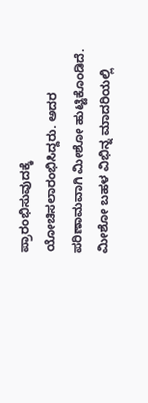ಪ್ರಾರಂಭಿಸುವುದಕ್ಕೆ ಯೋಚಿಸಲಾರಂಭಿಸಿದ್ದರು. ಅದರ ಪರಿಣಾಮವಾಗಿ ಮೀಶೋ ಹುಟ್ಟಿಕೊಂಡಿದೆ. ಮೀಶೋ ಬಹಳ ವಿಭಿನ್ನ ಮಾದರಿಯಲ್ಲಿ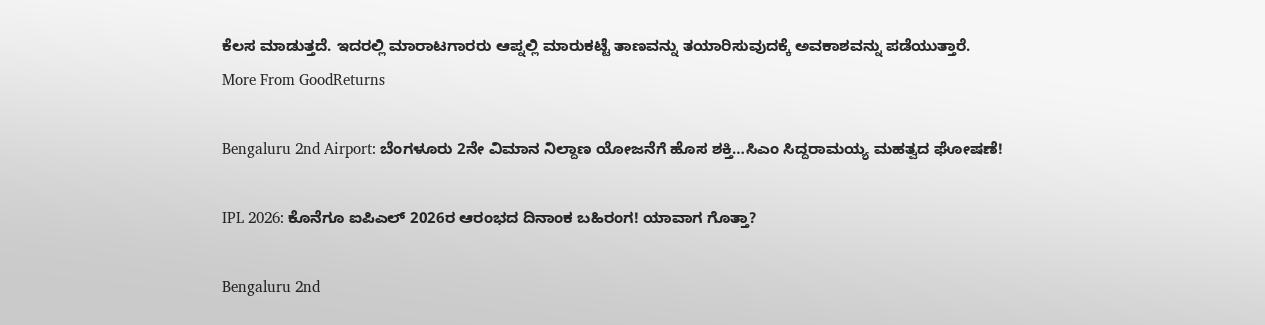ಕೆಲಸ ಮಾಡುತ್ತದೆ. ಇದರಲ್ಲಿ ಮಾರಾಟಗಾರರು ಆಪ್ನಲ್ಲಿ ಮಾರುಕಟ್ಟೆ ತಾಣವನ್ನು ತಯಾರಿಸುವುದಕ್ಕೆ ಅವಕಾಶವನ್ನು ಪಡೆಯುತ್ತಾರೆ.
More From GoodReturns

Bengaluru 2nd Airport: ಬೆಂಗಳೂರು 2ನೇ ವಿಮಾನ ನಿಲ್ದಾಣ ಯೋಜನೆಗೆ ಹೊಸ ಶಕ್ತಿ…ಸಿಎಂ ಸಿದ್ದರಾಮಯ್ಯ ಮಹತ್ವದ ಘೋಷಣೆ!

IPL 2026: ಕೊನೆಗೂ ಐಪಿಎಲ್ 2026ರ ಆರಂಭದ ದಿನಾಂಕ ಬಹಿರಂಗ! ಯಾವಾಗ ಗೊತ್ತಾ?

Bengaluru 2nd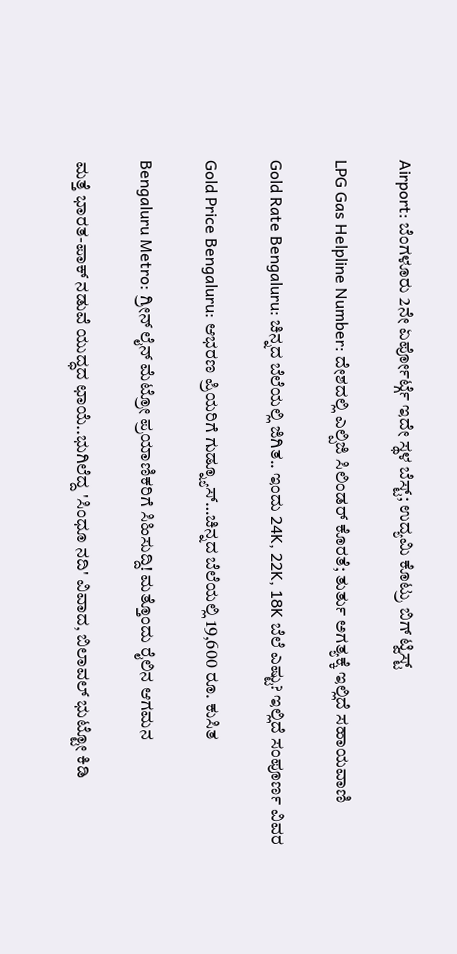Airport: ಬೆಂಗಳೂರು 2ನೇ ಏರ್ಪೋರ್ಟ್ಗೆ ಇದೇ ಸ್ಥಳ ಬೆಸ್ಟ್; ಉದ್ಯಮಿ ಕೊಟ್ರು ಬಿಗ್ ಟ್ವಿಸ್ಟ್

LPG Gas Helpline Number: ದೇಶದಲ್ಲಿ ಎಲ್ಪಿಜಿ ಸಿಲಿಂಡರ್ ಕೊರತೆ; ತುರ್ತು ಅಗತ್ಯಕ್ಕೆ ಇಲ್ಲಿದೆ ಸಹಾಯವಾಣಿ

Gold Rate Bengaluru: ಚಿನ್ನದ ಬೆಲೆಯಲ್ಲಿ ಜಿಗಿತ.. ಇಂದು 24K, 22K, 18K ಬೆಲೆ ಎಷ್ಟು? ಇಲ್ಲಿದೆ ಸಂಪೂರ್ಣ ವಿವರ

Gold Price Bengaluru: ಆಭರಣ ಪ್ರಿಯರಿಗೆ ಗುಡ್ನ್ಯೂಸ್…ಚಿನ್ನದ ಬೆಲೆಯಲ್ಲಿ 19,600 ರೂ. ಕುಸಿತ

Bengaluru Metro: ಗ್ರೀನ್ ಲೈನ್ ಮೆಟ್ರೋ ಪ್ರಯಾಣಿಕರಿಗೆ ಸಿಹಿಸುದ್ದಿ! ಮತ್ತೊಂದು ರೈಲಿನ ಆಗಮನ

ಮತ್ತೆ ಭಾರತ-ಪಾಕ್ ನಡುವೆ ಯುದ್ಧದ ಛಾಯೆ..ಭುಗಿಲೆದ್ದ 'ಸಿಂಧೂ ನದಿ' ವಿವಾದ, ಬಿಲಾವಲ್ ಭುಟ್ಟೋ ಕಿಡಿ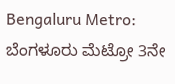Bengaluru Metro: ಬೆಂಗಳೂರು ಮೆಟ್ರೋ 3ನೇ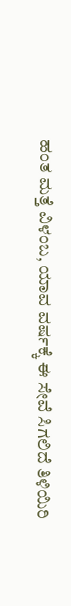ಹಂತ ಮತ್ತೆ ವಿಳಂಬ, ಯಾವ ವರ್ಷಕ್ಕೆ ಈ ಸೇವೆ ಸಿಗಲಿದೆ ತಿಳಿಯಿರಿ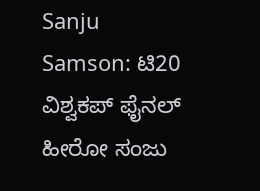Sanju Samson: ಟಿ20 ವಿಶ್ವಕಪ್ ಫೈನಲ್ ಹೀರೋ ಸಂಜು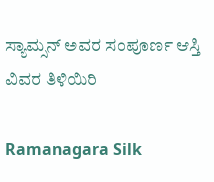ಸ್ಯಾಮ್ಸನ್ ಅವರ ಸಂಪೂರ್ಣ ಆಸ್ತಿ ವಿವರ ತಿಳಿಯಿರಿ

Ramanagara Silk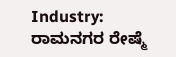Industry: ರಾಮನಗರ ರೇಷ್ಮೆ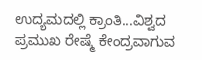ಉದ್ಯಮದಲ್ಲಿ ಕ್ರಾಂತಿ...ವಿಶ್ವದ ಪ್ರಮುಖ ರೇಷ್ಮೆ ಕೇಂದ್ರವಾಗುವ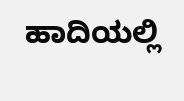ಹಾದಿಯಲ್ಲಿ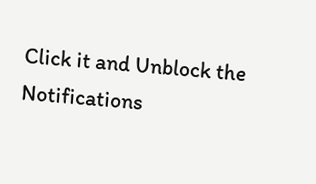Click it and Unblock the Notifications